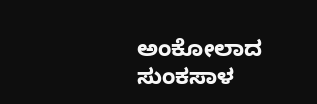ಅಂಕೋಲಾದ ಸುಂಕಸಾಳ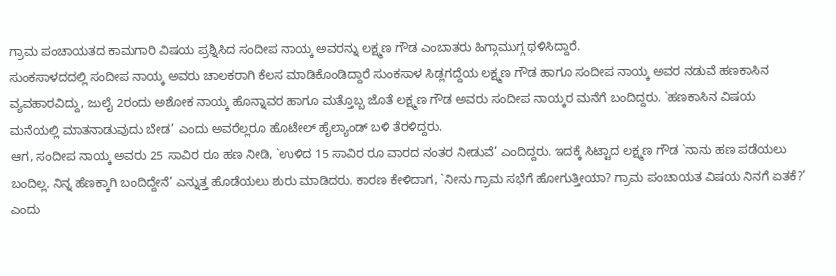ಗ್ರಾಮ ಪಂಚಾಯತದ ಕಾಮಗಾರಿ ವಿಷಯ ಪ್ರಶ್ನಿಸಿದ ಸಂದೀಪ ನಾಯ್ಕ ಅವರನ್ನು ಲಕ್ಷ್ಮಣ ಗೌಡ ಎಂಬಾತರು ಹಿಗ್ಗಾಮುಗ್ಗ ಥಳಿಸಿದ್ದಾರೆ.
ಸುಂಕಸಾಳದದಲ್ಲಿ ಸಂದೀಪ ನಾಯ್ಕ ಅವರು ಚಾಲಕರಾಗಿ ಕೆಲಸ ಮಾಡಿಕೊಂಡಿದ್ದಾರೆ ಸುಂಕಸಾಳ ಸಿಡ್ಲಗದ್ದೆಯ ಲಕ್ಷ್ಮಣ ಗೌಡ ಹಾಗೂ ಸಂದೀಪ ನಾಯ್ಕ ಅವರ ನಡುವೆ ಹಣಕಾಸಿನ ವ್ಯವಹಾರವಿದ್ದು, ಜುಲೈ 2ರಂದು ಅಶೋಕ ನಾಯ್ಕ ಹೊನ್ನಾವರ ಹಾಗೂ ಮತ್ತೊಬ್ಬ ಜೊತೆ ಲಕ್ಷ್ಮಣ ಗೌಡ ಅವರು ಸಂದೀಪ ನಾಯ್ಕರ ಮನೆಗೆ ಬಂದಿದ್ದರು. `ಹಣಕಾಸಿನ ವಿಷಯ ಮನೆಯಲ್ಲಿ ಮಾತನಾಡುವುದು ಬೇಡ’ ಎಂದು ಅವರೆಲ್ಲರೂ ಹೊಟೇಲ್ ಹೈಲ್ಯಾಂಡ್ ಬಳಿ ತೆರಳಿದ್ದರು.
ಆಗ, ಸಂದೀಪ ನಾಯ್ಕ ಅವರು 25 ಸಾವಿರ ರೂ ಹಣ ನೀಡಿ, `ಉಳಿದ 15 ಸಾವಿರ ರೂ ವಾರದ ನಂತರ ನೀಡುವೆ’ ಎಂದಿದ್ದರು. ಇದಕ್ಕೆ ಸಿಟ್ಟಾದ ಲಕ್ಷ್ಮಣ ಗೌಡ `ನಾನು ಹಣ ಪಡೆಯಲು ಬಂದಿಲ್ಲ. ನಿನ್ನ ಹೆಣಕ್ಕಾಗಿ ಬಂದಿದ್ದೇನೆ’ ಎನ್ನುತ್ತ ಹೊಡೆಯಲು ಶುರು ಮಾಡಿದರು. ಕಾರಣ ಕೇಳಿದಾಗ, `ನೀನು ಗ್ರಾಮ ಸಭೆಗೆ ಹೋಗುತ್ತೀಯಾ? ಗ್ರಾಮ ಪಂಚಾಯತ ವಿಷಯ ನಿನಗೆ ಏತಕೆ?’ ಎಂದು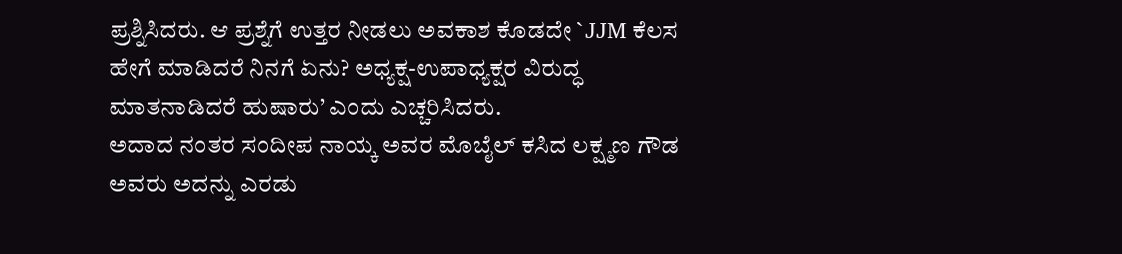ಪ್ರಶ್ನಿಸಿದರು. ಆ ಪ್ರಶ್ನೆಗೆ ಉತ್ತರ ನೀಡಲು ಅವಕಾಶ ಕೊಡದೇ `JJM ಕೆಲಸ ಹೇಗೆ ಮಾಡಿದರೆ ನಿನಗೆ ಏನು? ಅಧ್ಯಕ್ಷ-ಉಪಾಧ್ಯಕ್ಷರ ವಿರುದ್ಧ ಮಾತನಾಡಿದರೆ ಹುಷಾರು’ ಎಂದು ಎಚ್ಚರಿಸಿದರು.
ಅದಾದ ನಂತರ ಸಂದೀಪ ನಾಯ್ಕ ಅವರ ಮೊಬೈಲ್ ಕಸಿದ ಲಕ್ಷ್ಮಣ ಗೌಡ ಅವರು ಅದನ್ನು ಎರಡು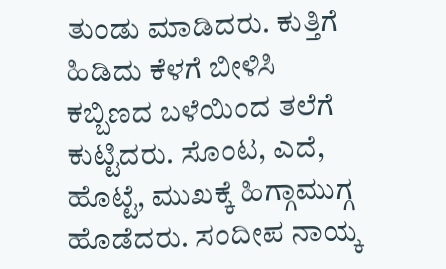ತುಂಡು ಮಾಡಿದರು. ಕುತ್ತಿಗೆ ಹಿಡಿದು ಕೆಳಗೆ ಬೀಳಿಸಿ ಕಬ್ಬಿಣದ ಬಳೆಯಿಂದ ತಲೆಗೆ ಕುಟ್ಟಿದರು. ಸೊಂಟ, ಎದೆ, ಹೊಟ್ಟೆ, ಮುಖಕ್ಕೆ ಹಿಗ್ಗಾಮುಗ್ಗ ಹೊಡೆದರು. ಸಂದೀಪ ನಾಯ್ಕ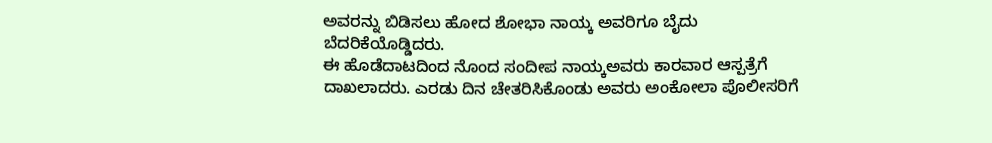ಅವರನ್ನು ಬಿಡಿಸಲು ಹೋದ ಶೋಭಾ ನಾಯ್ಕ ಅವರಿಗೂ ಬೈದು ಬೆದರಿಕೆಯೊಡ್ಡಿದರು.
ಈ ಹೊಡೆದಾಟದಿಂದ ನೊಂದ ಸಂದೀಪ ನಾಯ್ಕಅವರು ಕಾರವಾರ ಆಸ್ಪತ್ರೆಗೆ ದಾಖಲಾದರು. ಎರಡು ದಿನ ಚೇತರಿಸಿಕೊಂಡು ಅವರು ಅಂಕೋಲಾ ಪೊಲೀಸರಿಗೆ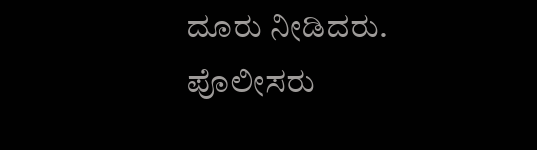ದೂರು ನೀಡಿದರು. ಪೊಲೀಸರು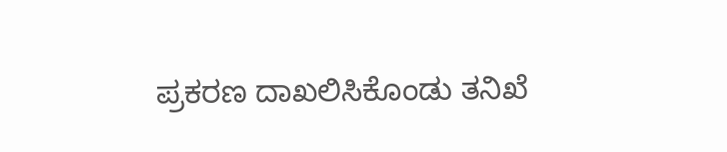ಪ್ರಕರಣ ದಾಖಲಿಸಿಕೊಂಡು ತನಿಖೆ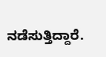ನಡೆಸುತ್ತಿದ್ದಾರೆ.